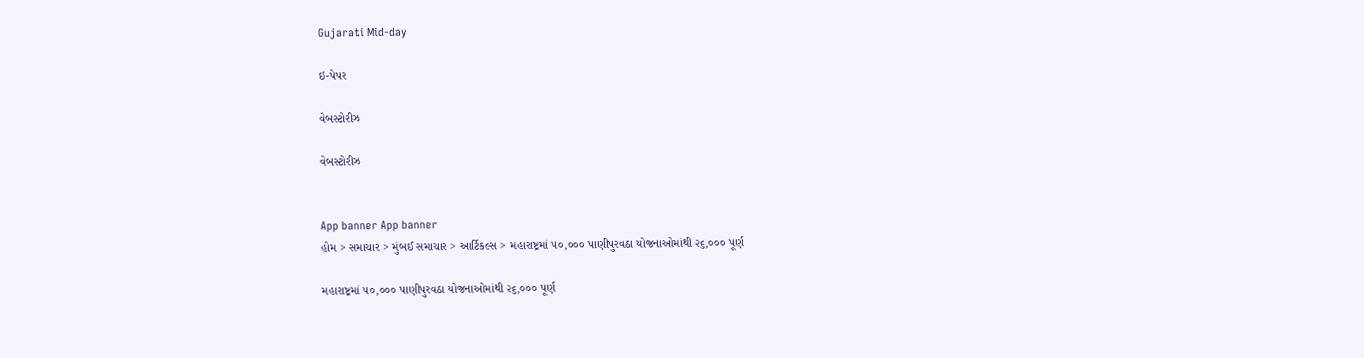Gujarati Mid-day

ઇ-પેપર

વેબસ્ટોરીઝ

વેબસ્ટોરીઝ


App banner App banner
હોમ > સમાચાર > મુંબઈ સમાચાર > આર્ટિકલ્સ > મહારાષ્ટ્રમાં ૫૦,૦૦૦ પાણીપુરવઠા યોજનાઓમાંથી ૨૬,૦૦૦ પૂર્ણ

મહારાષ્ટ્રમાં ૫૦,૦૦૦ પાણીપુરવઠા યોજનાઓમાંથી ૨૬,૦૦૦ પૂર્ણ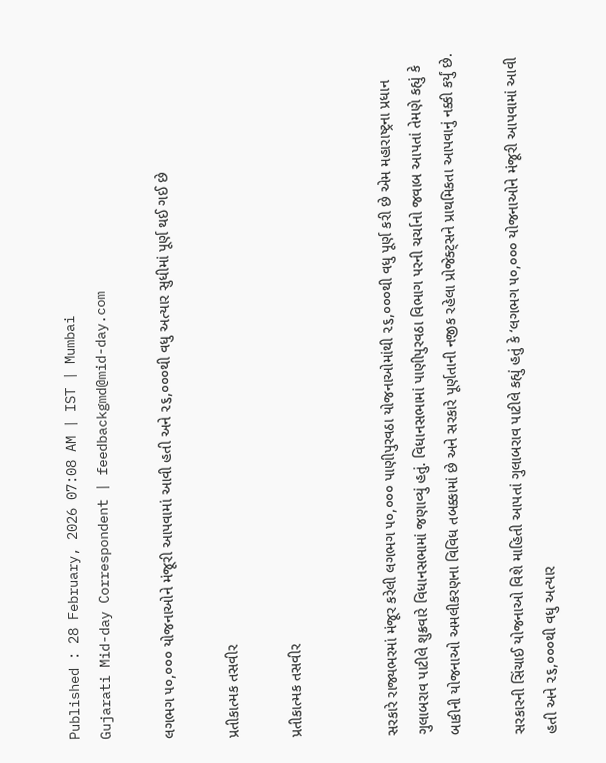Published : 28 February, 2026 07:08 AM | IST | Mumbai
Gujarati Mid-day Correspondent | feedbackgmd@mid-day.com

લગભગ ૫૦,૦૦૦ યોજનાઓને મંજૂરી આપવામાં આવી હતી અને ૨૬,૦૦૦થી વધુ અત્યાર સુધીમાં પૂર્ણ થઈ ગઈ છે

પ્રતીકાત્મક તસવીર

પ્રતીકાત્મક તસવીર


સરકારે રાજ્યભરમાં મંજૂર કરેલી લગભગ ૫૦,૦૦૦ પાણીપુરવઠા યોજનાઓમાંથી ૨૬,૦૦૦થી વધુ પૂર્ણ કરી છે એમ મહારાષ્ટ્રના પ્રધાન ગુલાબરાવ પાટીલે શુક્રવારે વિધાનસભામાં જણાવ્યું હતું. વિધાનસભામાં પાણીપુરવઠા વિભાગ પરની ચર્ચાનો જવાબ આપતાં તેમણે કહ્યું કે બાકીની યોજનાઓ અમલીકરણના વિવિધ તબક્કામાં છે અને સરકારે પૂર્ણતાની નજીક રહેલા પ્રોજેક્ટ્સને પ્રાથમિકતા આપવાનું નક્કી કર્યું છે.

સરકારની સિંચાઈ યોજનાઓ વિશે માહિતી આપતાં ગુલાબરાવ પાટીલે કહ્યું હતું કે ‘લગભગ ૫૦,૦૦૦ યોજનાઓને મંજૂરી આપવામાં આવી હતી અને ૨૬,૦૦૦થી વધુ અત્યાર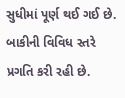સુધીમાં પૂર્ણ થઈ ગઈ છે. બાકીની વિવિધ સ્તરે પ્રગતિ કરી રહી છે.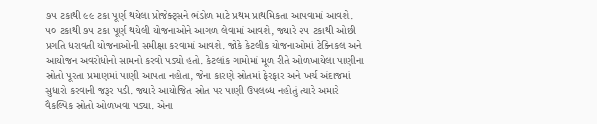૭૫ ટકાથી ૯૯ ટકા પૂર્ણ થયેલા પ્રોજેક્ટ્સને ભંડોળ માટે પ્રથમ પ્રાથમિકતા આપવામાં આવશે. ૫૦ ટકાથી ૭૫ ટકા પૂર્ણ થયેલી યોજનાઓને આગળ લેવામાં આવશે, જ્યારે ૨૫ ટકાથી ઓછી પ્રગતિ ધરાવતી યોજનાઓની સમીક્ષા કરવામાં આવશે. જોકે કેટલીક યોજનાઓમાં ટેક્નિકલ અને આયોજન અવરોધોનો સામનો કરવો પડ્યો હતો. કેટલાંક ગામોમાં મૂળ રીતે ઓળખાયેલા પાણીના સ્રોતો પૂરતા પ્રમાણમાં પાણી આપતા નહોતા, જેના કારણે સ્રોતમાં ફેરફાર અને ખર્ચ અંદાજમાં સુધારો કરવાની જરૂર પડી. જ્યારે આયોજિત સ્રોત પર પાણી ઉપલબ્ધ નહોતું ત્યારે અમારે વૈકલ્પિક સ્રોતો ઓળખવા પડ્યા. એના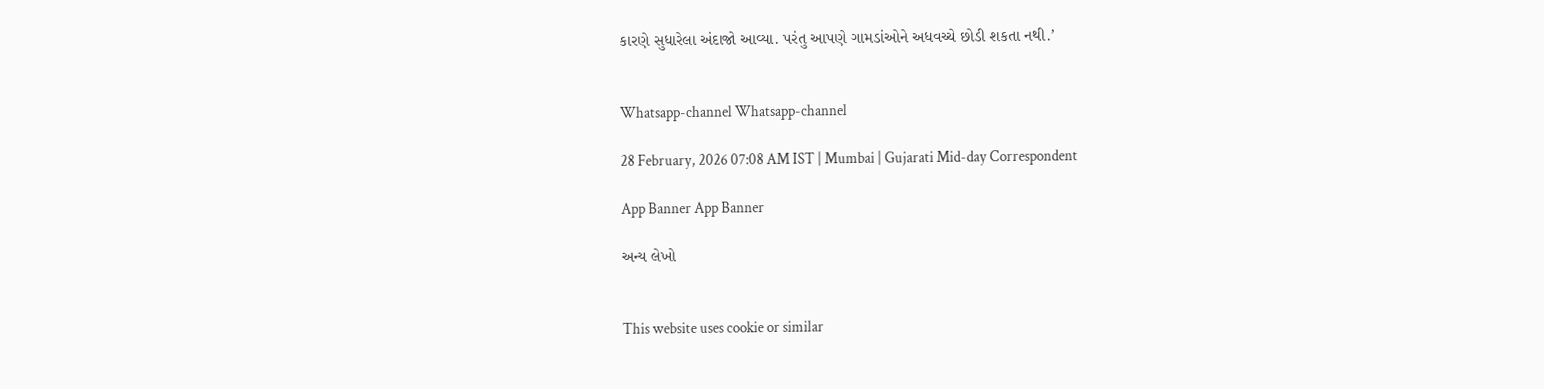કારણે સુધારેલા અંદાજો આવ્યા. પરંતુ આપણે ગામડાંઓને અધવચ્ચે છોડી શકતા નથી.’


Whatsapp-channel Whatsapp-channel

28 February, 2026 07:08 AM IST | Mumbai | Gujarati Mid-day Correspondent

App Banner App Banner

અન્ય લેખો


This website uses cookie or similar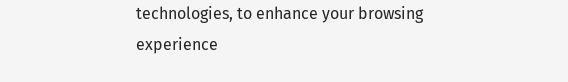technologies, to enhance your browsing experience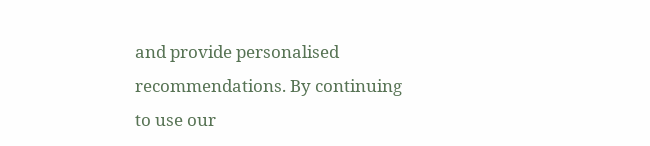and provide personalised recommendations. By continuing to use our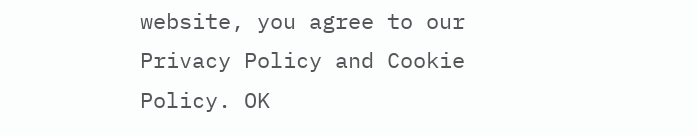website, you agree to our Privacy Policy and Cookie Policy. OK